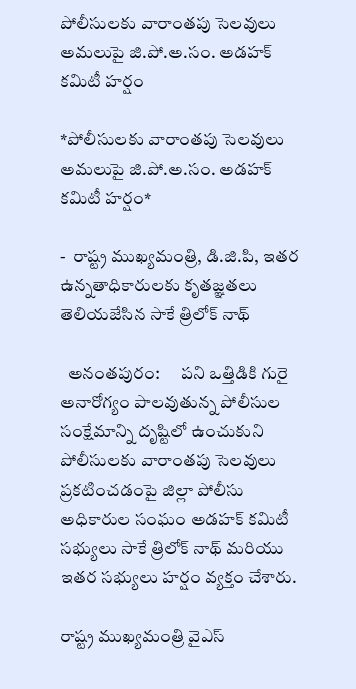పోలీసులకు వారాంతపు సెలవులు అమలుపై జి.పో.అ.సం. అడహక్ కమిటీ హర్షం

*పోలీసులకు వారాంతపు సెలవులు అమలుపై జి.పో.అ.సం. అడహక్ కమిటీ హర్షం*

-  రాష్ట్ర ముఖ్యమంత్రి, డి.జి.పి, ఇతర ఉన్నతాధికారులకు కృతజ్ఞతలు తెలియజేసిన సాకే త్రిలోక్ నాథ్

  అనంతపురం:      పని ఒత్తిడికి గురై అనారోగ్యం పాలవుతున్న పోలీసుల సంక్షేమాన్ని దృష్టిలో ఉంచుకుని పోలీసులకు వారాంతపు సెలవులు ప్రకటించడంపై జిల్లా పోలీసు అధికారుల సంఘం అడహక్ కమిటీ సభ్యులు సాకే త్రిలోక్ నాథ్ మరియు ఇతర సభ్యులు హర్షం వ్యక్తం చేశారు.

రాష్ట్ర ముఖ్యమంత్రి వైఎస్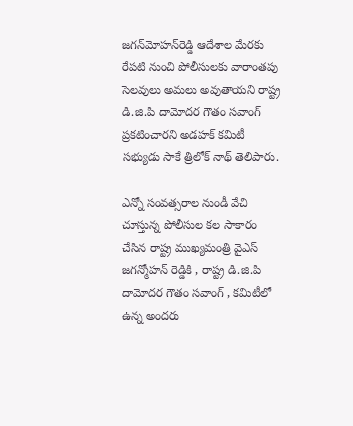జగన్‌మోహన్‌రెడ్డి ఆదేశాల మేరకు రేపటి నుంచి పోలీసులకు వారాంతపు సెలవులు అమలు అవుతాయని రాష్ట్ర డి.జి.పి దామోదర గౌతం సవాంగ్ ప్రకటించారని అడహక్ కమిటీ సభ్యుడు సాకే త్రిలోక్ నాథ్ తెలిపారు.

ఎన్నో సంవత్సరాల నుండీ వేచి చూస్తున్న పోలీసుల కల సాకారం చేసిన రాష్ట్ర ముఖ్యమంత్రి వైఎస్ జగన్మోహన్ రెడ్డికి , రాష్ట్ర డి.జి.పి దామోదర గౌతం సవాంగ్ , కమిటీలో ఉన్న అందరు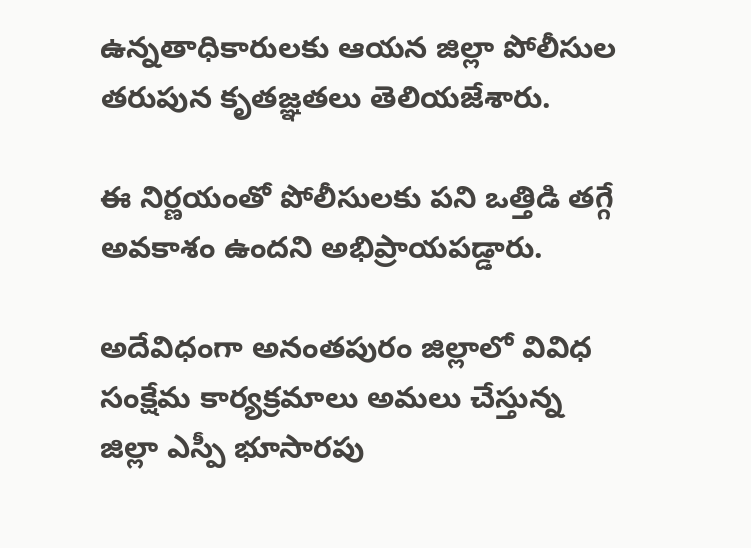ఉన్నతాధికారులకు ఆయన జిల్లా పోలీసుల తరుపున కృతజ్ఞతలు తెలియజేశారు.

ఈ నిర్ణయంతో పోలీసులకు పని ఒత్తిడి తగ్గే అవకాశం ఉందని అభిప్రాయపడ్డారు.

అదేవిధంగా అనంతపురం జిల్లాలో వివిధ సంక్షేమ కార్యక్రమాలు అమలు చేస్తున్న జిల్లా ఎస్పీ భూసారపు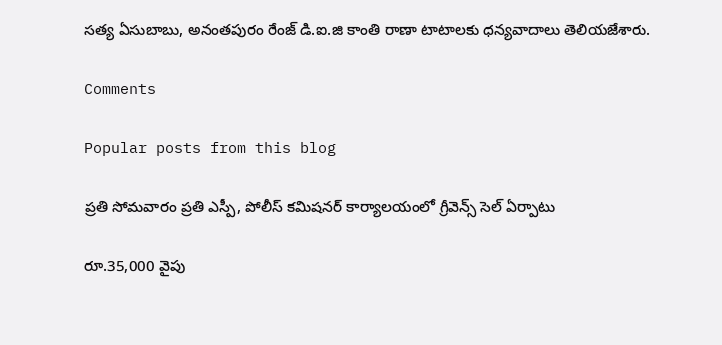సత్య ఏసుబాబు, అనంతపురం రేంజ్ డి.ఐ.జి కాంతి రాణా టాటాలకు ధన్యవాదాలు తెలియజేశారు.

Comments

Popular posts from this blog

ప్రతి సోమవారం ప్రతి ఎస్పీ, పోలీస్ కమిషనర్ కార్యాలయంలో గ్రీవెన్స్ సెల్ ఏర్పాటు

రూ.35,000 వైపు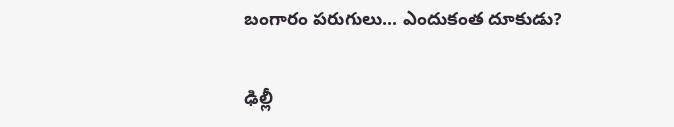బంగారం పరుగులు... ఎందుకంత దూకుడు?

ఢిల్లీ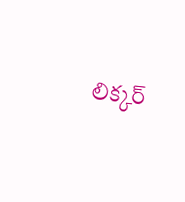లిక్కర్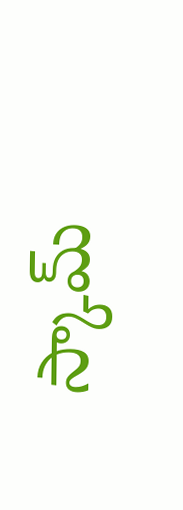స్కామ్‌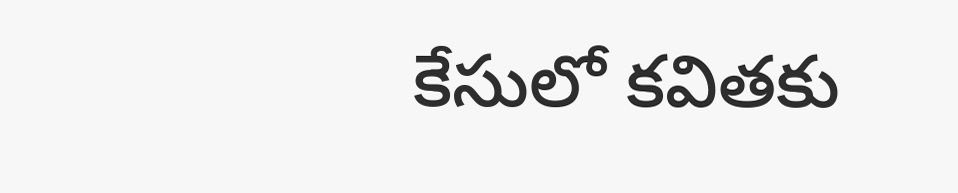కేసులో కవితకు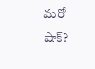మరో షాక్?